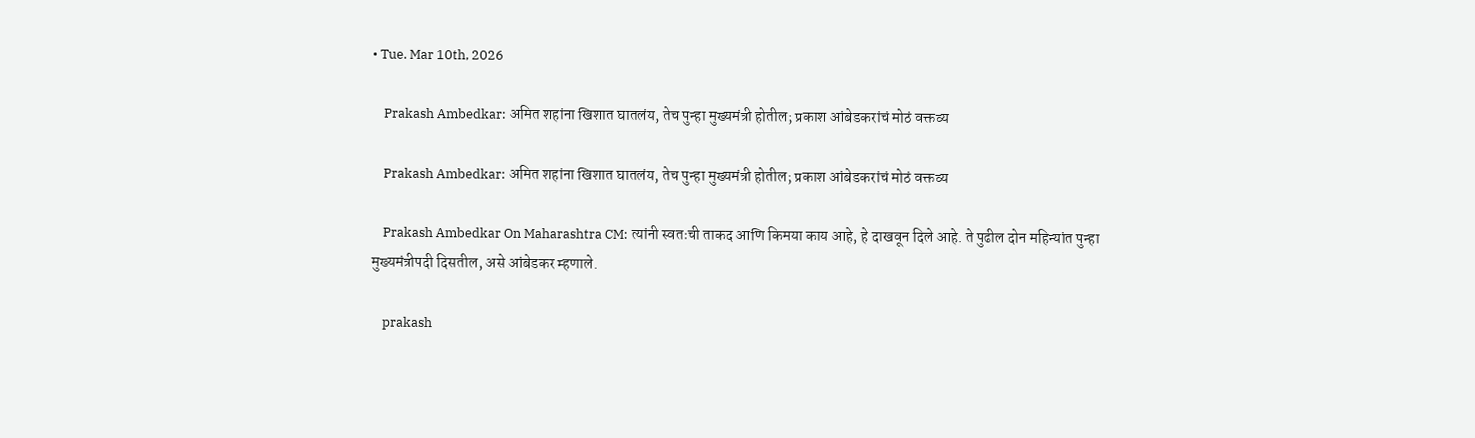• Tue. Mar 10th, 2026

    Prakash Ambedkar: अमित शहांना खिशात घातलंय, तेच पुन्हा मुख्यमंत्री होतील; प्रकाश आंबेडकरांचं मोठं वक्तव्य

    Prakash Ambedkar: अमित शहांना खिशात घातलंय, तेच पुन्हा मुख्यमंत्री होतील; प्रकाश आंबेडकरांचं मोठं वक्तव्य

    Prakash Ambedkar On Maharashtra CM: त्यांनी स्वतःची ताकद आणि किमया काय आहे, हे दाखवून दिले आहे. ते पुढील दोन महिन्यांत पुन्हा मुख्यमंत्रीपदी दिसतील, असे आंबेडकर म्हणाले.

    prakash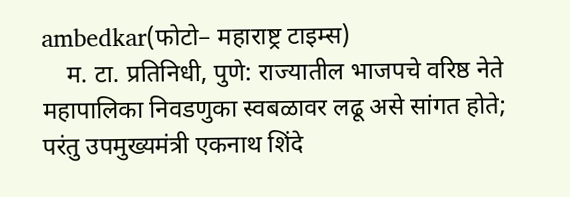ambedkar(फोटो– महाराष्ट्र टाइम्स)
    म. टा. प्रतिनिधी, पुणे: राज्यातील भाजपचे वरिष्ठ नेते महापालिका निवडणुका स्वबळावर लढू असे सांगत होते; परंतु उपमुख्यमंत्री एकनाथ शिंदे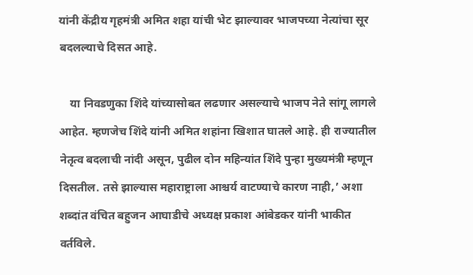यांनी केंद्रीय गृहमंत्री अमित शहा यांची भेट झाल्यावर भाजपच्या नेत्यांचा सूर बदलल्याचे दिसत आहे.

    या निवडणुका शिंदे यांच्यासोबत लढणार असल्याचे भाजप नेते सांगू लागले आहेत. म्हणजेच शिंदे यांनी अमित शहांना खिशात घातले आहे. ही राज्यातील नेतृत्व बदलाची नांदी असून, पुढील दोन महिन्यांत शिंदे पुन्हा मुख्यमंत्री म्हणून दिसतील. तसे झाल्यास महाराष्ट्राला आश्चर्य वाटण्याचे कारण नाही,’ अशा शब्दांत वंचित बहुजन आघाडीचे अध्यक्ष प्रकाश आंबेडकर यांनी भाकीत वर्तविले.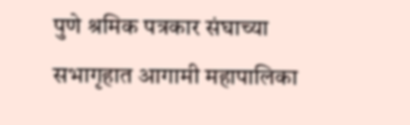पुणे श्रमिक पत्रकार संघाच्या सभागृहात आगामी महापालिका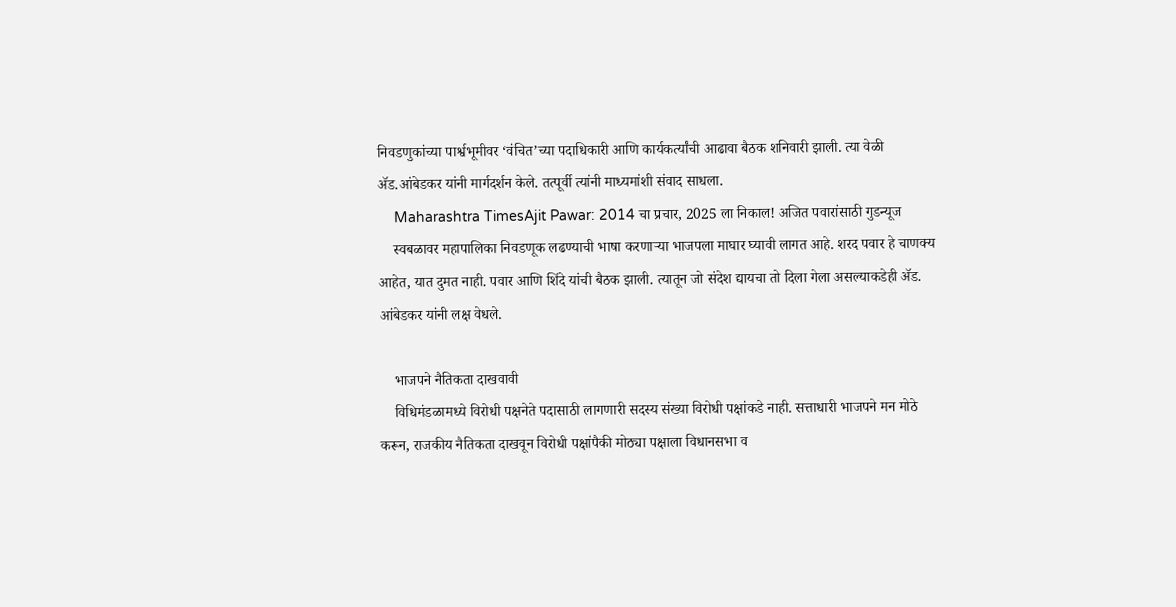निवडणुकांच्या पार्श्वभूमीवर ‘वंचित’च्या पदाधिकारी आणि कार्यकर्त्यांची आढावा बैठक शनिवारी झाली. त्या वेळी ॲड.आंबेडकर यांनी मार्गदर्शन केले. तत्पूर्वी त्यांनी माध्यमांशी संवाद साधला.
    Maharashtra TimesAjit Pawar: 2014 चा प्रचार, 2025 ला निकाल! अजित पवारांसाठी गुडन्यूज
    स्वबळावर महापालिका निवडणूक लढण्याची भाषा करणाऱ्या भाजपला माघार घ्यावी लागत आहे. शरद पवार हे चाणक्य आहेत, यात दुमत नाही. पवार आणि शिंदे यांची बैठक झाली. त्यातून जो संदेश द्यायचा तो दिला गेला असल्याकडेही ॲड. आंबेडकर यांनी लक्ष वेधले.

    भाजपने नैतिकता दाखवावी
    विधिमंडळामध्ये विरोधी पक्षनेते पदासाठी लागणारी सदस्य संख्या विरोधी पक्षांकडे नाही. सत्ताधारी भाजपने मन मोठे करून, राजकीय नैतिकता दाखवून विरोधी पक्षांपैकी मोठ्या पक्षाला विधानसभा व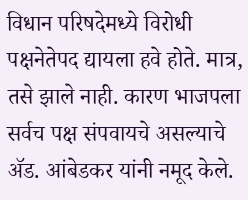विधान परिषदेमध्ये विरोधी पक्षनेतेपद द्यायला हवे होते. मात्र, तसे झाले नाही. कारण भाजपला सर्वच पक्ष संपवायचे असल्याचे ॲड. आंबेडकर यांनी नमूद केले.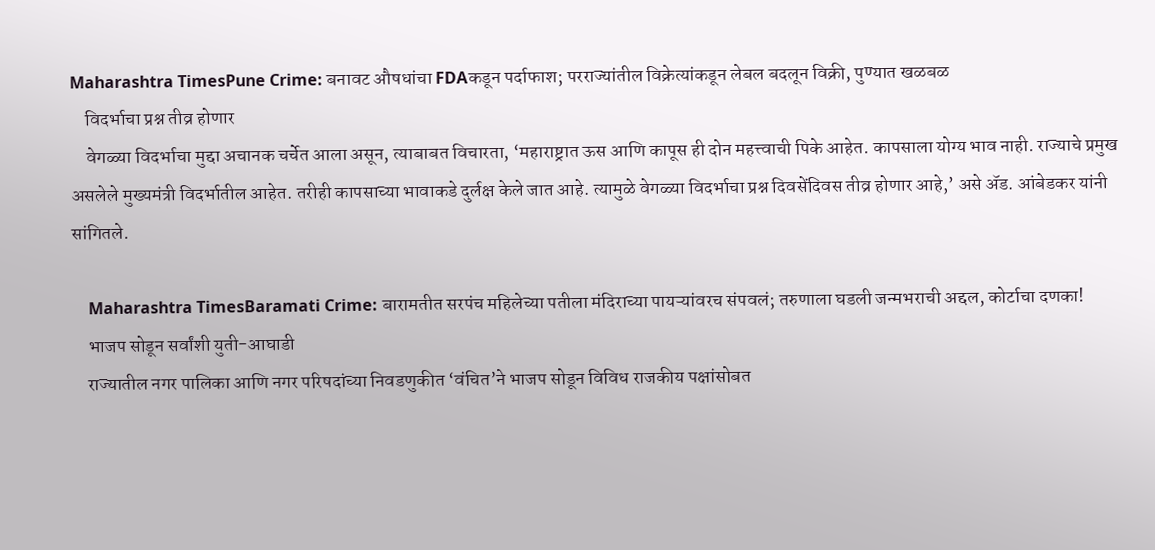Maharashtra TimesPune Crime: बनावट औषधांचा FDAकडून पर्दाफाश; परराज्यांतील विक्रेत्यांकडून लेबल बदलून विक्री, पुण्यात खळबळ
    विदर्भाचा प्रश्न तीव्र होणार
    वेगळ्या विदर्भाचा मुद्दा अचानक चर्चेत आला असून, त्याबाबत विचारता, ‘महाराष्ट्रात ऊस आणि कापूस ही दोन महत्त्वाची पिके आहेत. कापसाला योग्य भाव नाही. राज्याचे प्रमुख असलेले मुख्यमंत्री विदर्भातील आहेत. तरीही कापसाच्या भावाकडे दुर्लक्ष केले जात आहे. त्यामुळे वेगळ्या विदर्भाचा प्रश्न दिवसेंदिवस तीव्र होणार आहे,’ असे ॲड. आंबेडकर यांनी सांगितले.

    Maharashtra TimesBaramati Crime: बारामतीत सरपंच महिलेच्या पतीला मंदिराच्या पायऱ्यांवरच संपवलं; तरुणाला घडली जन्मभराची अद्दल, कोर्टाचा दणका!
    भाजप सोडून सर्वांशी युती-आघाडी
    राज्यातील नगर पालिका आणि नगर परिषदांच्या निवडणुकीत ‘वंचित’ने भाजप सोडून विविध राजकीय पक्षांसोबत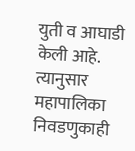युती व आघाडी केली आहे. त्यानुसार महापालिका निवडणुकाही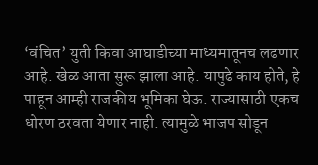‘वंचित’ युती किवा आघाडीच्या माध्यमातूनच लढणार आहे. खेळ आता सुरू झाला आहे. यापुढे काय होते, हे पाहून आम्ही राजकीय भूमिका घेऊ. राज्यासाठी एकच धोरण ठरवता येणार नाही. त्यामुळे भाजप सोडून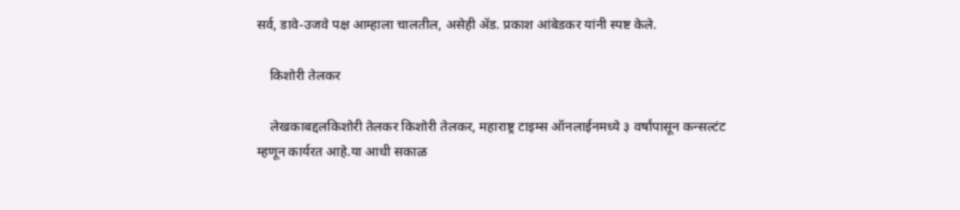सर्व, डावे-उजवे पक्ष आम्हाला चालतील, असेही ॲड. प्रकाश आंबेडकर यांनी स्पष्ट केले.

    किशोरी तेलकर

    लेखकाबद्दलकिशोरी तेलकर किशोरी तेलकर, महाराष्ट्र टाइम्स ऑनलाईनमध्ये ३ वर्षांपासून कन्सल्टंट म्हणून कार्यरत आहे.या आधी सकाळ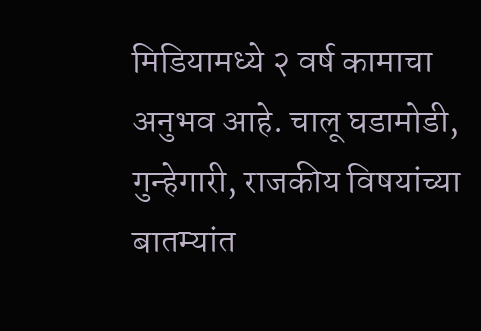मिडियामध्ये २ वर्ष कामाचा अनुभव आहे. चालू घडामोडी, गुन्हेगारी, राजकीय विषयांच्या बातम्यांत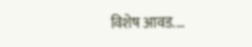विशेष आवड.…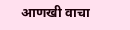आणखी वाचा